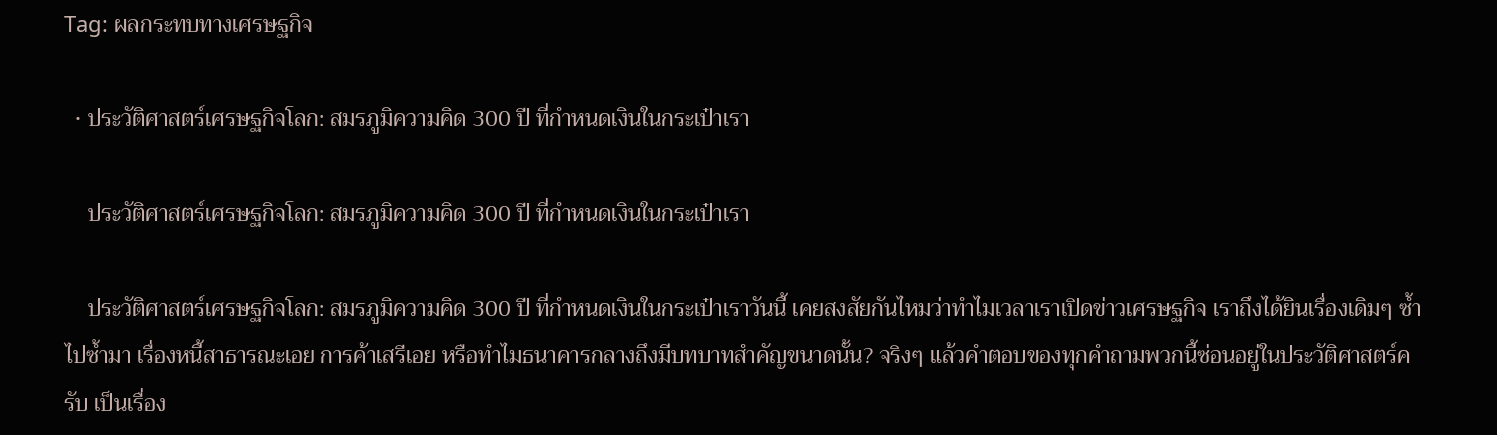Tag: ผลกระทบทางเศรษฐกิจ

  • ประวัติศาสตร์เศรษฐกิจโลก: สมรภูมิความคิด 300 ปี ที่กำหนดเงินในกระเป๋าเรา

    ประวัติศาสตร์เศรษฐกิจโลก: สมรภูมิความคิด 300 ปี ที่กำหนดเงินในกระเป๋าเรา

    ประวัติศาสตร์เศรษฐกิจโลก: สมรภูมิความคิด 300 ปี ที่กำหนดเงินในกระเป๋าเราวันนี้ เคยสงสัยกันไหมว่าทำไมเวลาเราเปิดข่าวเศรษฐกิจ เราถึงได้ยินเรื่องเดิมๆ ซ้ำไปซ้ำมา เรื่องหนี้สาธารณะเอย การค้าเสรีเอย หรือทำไมธนาคารกลางถึงมีบทบาทสำคัญขนาดนั้น? จริงๆ แล้วคำตอบของทุกคำถามพวกนี้ซ่อนอยู่ในประวัติศาสตร์ครับ เป็นเรื่อง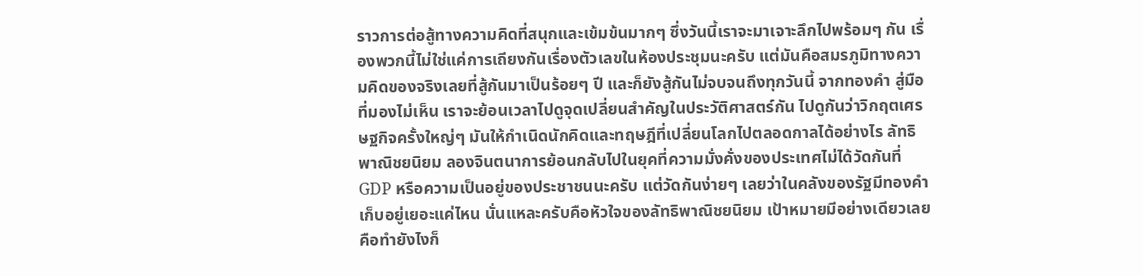ราวการต่อสู้ทางความคิดที่สนุกและเข้มข้นมากๆ ซึ่งวันนี้เราจะมาเจาะลึกไปพร้อมๆ กัน เรื่องพวกนี้ไม่ใช่แค่การเถียงกันเรื่องตัวเลขในห้องประชุมนะครับ แต่มันคือสมรภูมิทางความคิดของจริงเลยที่สู้กันมาเป็นร้อยๆ ปี และก็ยังสู้กันไม่จบจนถึงทุกวันนี้ จากทองคำ สู่มือที่มองไม่เห็น เราจะย้อนเวลาไปดูจุดเปลี่ยนสำคัญในประวัติศาสตร์กัน ไปดูกันว่าวิกฤตเศรษฐกิจครั้งใหญ่ๆ มันให้กำเนิดนักคิดและทฤษฎีที่เปลี่ยนโลกไปตลอดกาลได้อย่างไร ลัทธิพาณิชยนิยม ลองจินตนาการย้อนกลับไปในยุคที่ความมั่งคั่งของประเทศไม่ได้วัดกันที่ GDP หรือความเป็นอยู่ของประชาชนนะครับ แต่วัดกันง่ายๆ เลยว่าในคลังของรัฐมีทองคำเก็บอยู่เยอะแค่ไหน นั่นแหละครับคือหัวใจของลัทธิพาณิชยนิยม เป้าหมายมีอย่างเดียวเลยคือทำยังไงก็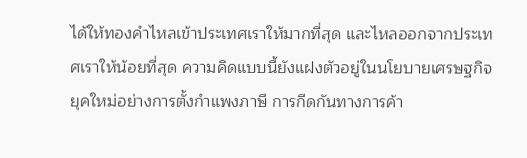ได้ให้ทองคำไหลเข้าประเทศเราให้มากที่สุด และไหลออกจากประเทศเราให้น้อยที่สุด ความคิดแบบนี้ยังแฝงตัวอยู่ในนโยบายเศรษฐกิจยุคใหม่อย่างการตั้งกำแพงภาษี การกีดกันทางการค้า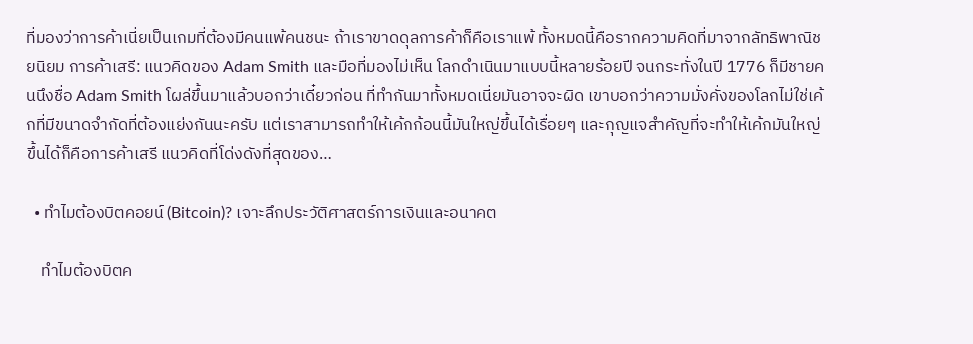ที่มองว่าการค้าเนี่ยเป็นเกมที่ต้องมีคนแพ้คนชนะ ถ้าเราขาดดุลการค้าก็คือเราแพ้ ทั้งหมดนี้คือรากความคิดที่มาจากลัทธิพาณิชยนิยม การค้าเสรี: แนวคิดของ Adam Smith และมือที่มองไม่เห็น โลกดำเนินมาแบบนี้หลายร้อยปี จนกระทั่งในปี 1776 ก็มีชายคนนึงชื่อ Adam Smith โผล่ขึ้นมาแล้วบอกว่าเดี๋ยวก่อน ที่ทำกันมาทั้งหมดเนี่ยมันอาจจะผิด เขาบอกว่าความมั่งคั่งของโลกไม่ใช่เค้กที่มีขนาดจำกัดที่ต้องแย่งกันนะครับ แต่เราสามารถทำให้เค้กก้อนนี้มันใหญ่ขึ้นได้เรื่อยๆ และกุญแจสำคัญที่จะทำให้เค้กมันใหญ่ขึ้นได้ก็คือการค้าเสรี แนวคิดที่โด่งดังที่สุดของ…

  • ทำไมต้องบิตคอยน์ (Bitcoin)? เจาะลึกประวัติศาสตร์การเงินและอนาคต

    ทำไมต้องบิตค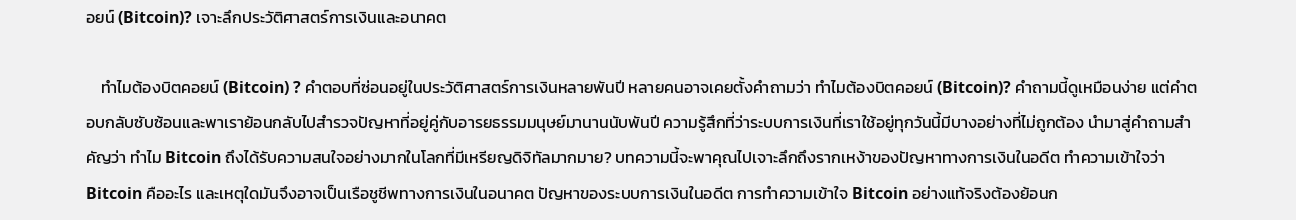อยน์ (Bitcoin)? เจาะลึกประวัติศาสตร์การเงินและอนาคต

    ทำไมต้องบิตคอยน์ (Bitcoin) ? คำตอบที่ซ่อนอยู่ในประวัติศาสตร์การเงินหลายพันปี หลายคนอาจเคยตั้งคำถามว่า ทำไมต้องบิตคอยน์ (Bitcoin)? คำถามนี้ดูเหมือนง่าย แต่คำตอบกลับซับซ้อนและพาเราย้อนกลับไปสำรวจปัญหาที่อยู่คู่กับอารยธรรมมนุษย์มานานนับพันปี ความรู้สึกที่ว่าระบบการเงินที่เราใช้อยู่ทุกวันนี้มีบางอย่างที่ไม่ถูกต้อง นำมาสู่คำถามสำคัญว่า ทำไม Bitcoin ถึงได้รับความสนใจอย่างมากในโลกที่มีเหรียญดิจิทัลมากมาย? บทความนี้จะพาคุณไปเจาะลึกถึงรากเหง้าของปัญหาทางการเงินในอดีต ทำความเข้าใจว่า Bitcoin คืออะไร และเหตุใดมันจึงอาจเป็นเรือชูชีพทางการเงินในอนาคต ปัญหาของระบบการเงินในอดีต การทำความเข้าใจ Bitcoin อย่างแท้จริงต้องย้อนก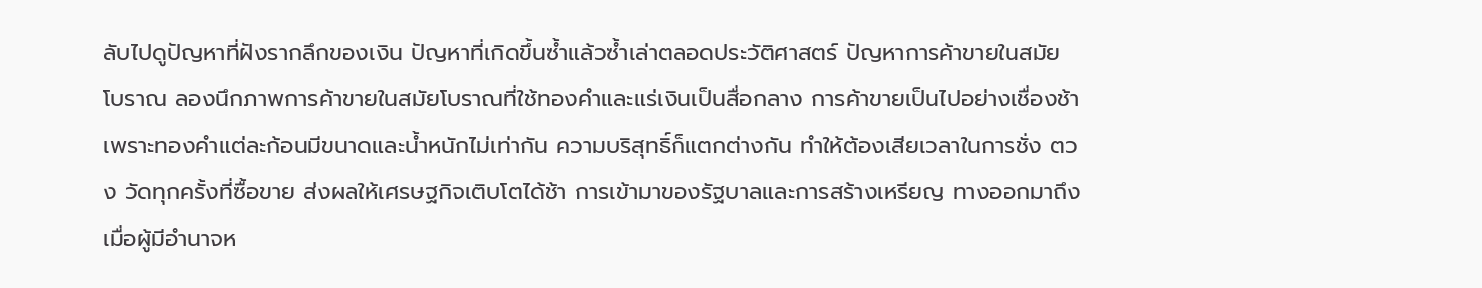ลับไปดูปัญหาที่ฝังรากลึกของเงิน ปัญหาที่เกิดขึ้นซ้ำแล้วซ้ำเล่าตลอดประวัติศาสตร์ ปัญหาการค้าขายในสมัยโบราณ ลองนึกภาพการค้าขายในสมัยโบราณที่ใช้ทองคำและแร่เงินเป็นสื่อกลาง การค้าขายเป็นไปอย่างเชื่องช้า เพราะทองคำแต่ละก้อนมีขนาดและน้ำหนักไม่เท่ากัน ความบริสุทธิ์ก็แตกต่างกัน ทำให้ต้องเสียเวลาในการชั่ง ตวง วัดทุกครั้งที่ซื้อขาย ส่งผลให้เศรษฐกิจเติบโตได้ช้า การเข้ามาของรัฐบาลและการสร้างเหรียญ ทางออกมาถึงเมื่อผู้มีอำนาจห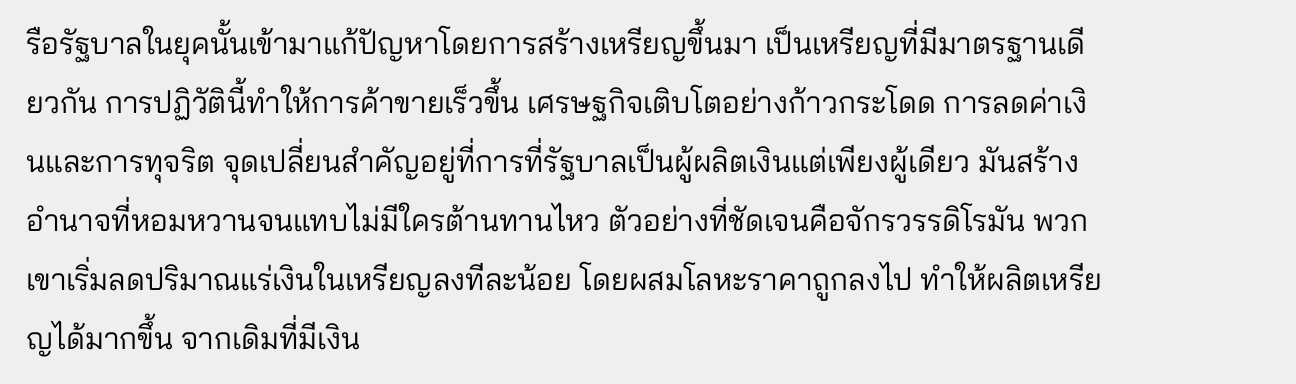รือรัฐบาลในยุคนั้นเข้ามาแก้ปัญหาโดยการสร้างเหรียญขึ้นมา เป็นเหรียญที่มีมาตรฐานเดียวกัน การปฏิวัตินี้ทำให้การค้าขายเร็วขึ้น เศรษฐกิจเติบโตอย่างก้าวกระโดด การลดค่าเงินและการทุจริต จุดเปลี่ยนสำคัญอยู่ที่การที่รัฐบาลเป็นผู้ผลิตเงินแต่เพียงผู้เดียว มันสร้างอำนาจที่หอมหวานจนแทบไม่มีใครต้านทานไหว ตัวอย่างที่ชัดเจนคือจักรวรรดิโรมัน พวกเขาเริ่มลดปริมาณแร่เงินในเหรียญลงทีละน้อย โดยผสมโลหะราคาถูกลงไป ทำให้ผลิตเหรียญได้มากขึ้น จากเดิมที่มีเงิน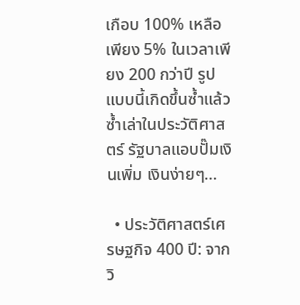เกือบ 100% เหลือเพียง 5% ในเวลาเพียง 200 กว่าปี รูปแบบนี้เกิดขึ้นซ้ำแล้วซ้ำเล่าในประวัติศาสตร์ รัฐบาลแอบปั๊มเงินเพิ่ม เงินง่ายๆ…

  • ประวัติศาสตร์เศรษฐกิจ 400 ปี: จากวิ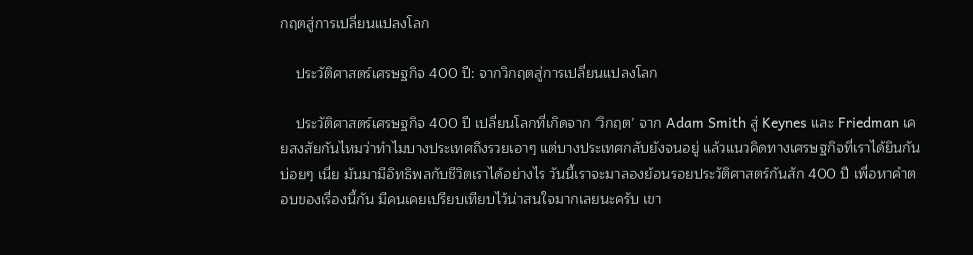กฤตสู่การเปลี่ยนแปลงโลก

    ประวัติศาสตร์เศรษฐกิจ 400 ปี: จากวิกฤตสู่การเปลี่ยนแปลงโลก

    ประวัติศาสตร์เศรษฐกิจ 400 ปี เปลี่ยนโลกที่เกิดจาก ‘วิกฤต’ จาก Adam Smith สู่ Keynes และ Friedman เคยสงสัยกันไหมว่าทำไมบางประเทศถึงรวยเอาๆ แต่บางประเทศกลับยังจนอยู่ แล้วแนวคิดทางเศรษฐกิจที่เราได้ยินกันบ่อยๆ เนี่ย มันมามีอิทธิพลกับชีวิตเราได้อย่างไร วันนี้เราจะมาลองย้อนรอยประวัติศาสตร์กันสัก 400 ปี เพื่อหาคำตอบของเรื่องนี้กัน มีคนเคยเปรียบเทียบไว้น่าสนใจมากเลยนะครับ เขา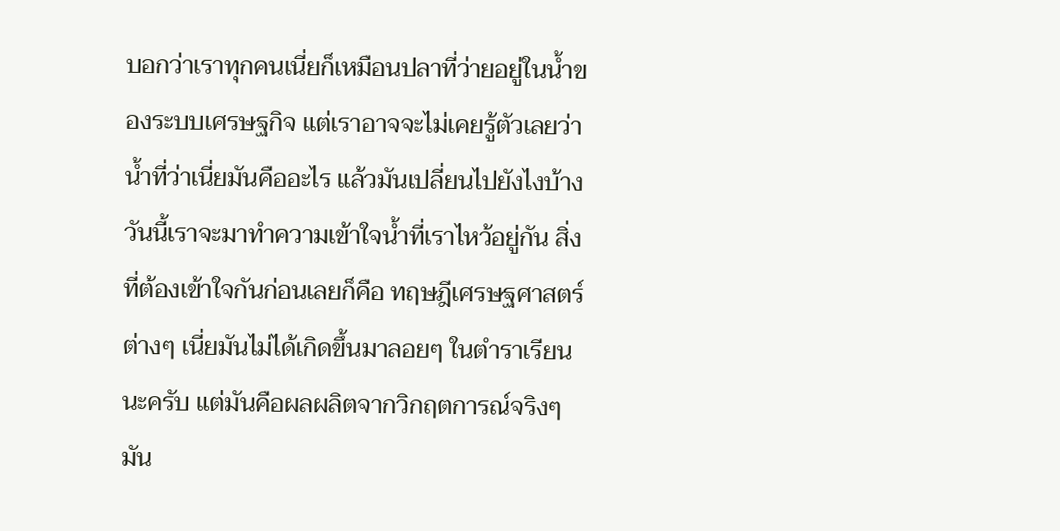บอกว่าเราทุกคนเนี่ยก็เหมือนปลาที่ว่ายอยู่ในน้ำของระบบเศรษฐกิจ แต่เราอาจจะไม่เคยรู้ตัวเลยว่าน้ำที่ว่าเนี่ยมันคืออะไร แล้วมันเปลี่ยนไปยังไงบ้าง วันนี้เราจะมาทำความเข้าใจน้ำที่เราไหว้อยู่กัน สิ่งที่ต้องเข้าใจกันก่อนเลยก็คือ ทฤษฎีเศรษฐศาสตร์ต่างๆ เนี่ยมันไม่ได้เกิดขึ้นมาลอยๆ ในตำราเรียนนะครับ แต่มันคือผลผลิตจากวิกฤตการณ์จริงๆ มัน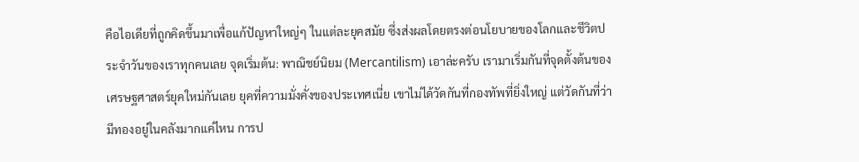คือไอเดียที่ถูกคิดขึ้นมาเพื่อแก้ปัญหาใหญ่ๆ ในแต่ละยุคสมัย ซึ่งส่งผลโดยตรงต่อนโยบายของโลกและชีวิตประจำวันของเราทุกคนเลย จุดเริ่มต้น: พาณิชย์นิยม (Mercantilism) เอาล่ะครับ เรามาเริ่มกันที่จุดตั้งต้นของเศรษฐศาสตร์ยุคใหม่กันเลย ยุคที่ความมั่งคั่งของประเทศเนี่ย เขาไม่ได้วัดกันที่กองทัพที่ยิ่งใหญ่ แต่วัดกันที่ว่ามีทองอยู่ในคลังมากแค่ไหน การป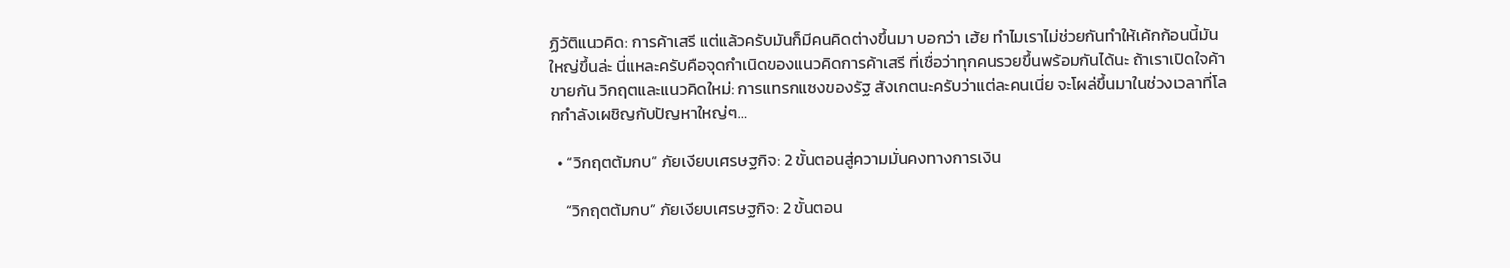ฏิวัติแนวคิด: การค้าเสรี แต่แล้วครับมันก็มีคนคิดต่างขึ้นมา บอกว่า เฮ้ย ทำไมเราไม่ช่วยกันทำให้เค้กก้อนนี้มันใหญ่ขึ้นล่ะ นี่แหละครับคือจุดกำเนิดของแนวคิดการค้าเสรี ที่เชื่อว่าทุกคนรวยขึ้นพร้อมกันได้นะ ถ้าเราเปิดใจค้าขายกัน วิกฤตและแนวคิดใหม่: การแทรกแซงของรัฐ สังเกตนะครับว่าแต่ละคนเนี่ย จะโผล่ขึ้นมาในช่วงเวลาที่โลกกำลังเผชิญกับปัญหาใหญ่ๆ…

  • “วิกฤตต้มกบ” ภัยเงียบเศรษฐกิจ: 2 ขั้นตอนสู่ความมั่นคงทางการเงิน

    “วิกฤตต้มกบ” ภัยเงียบเศรษฐกิจ: 2 ขั้นตอน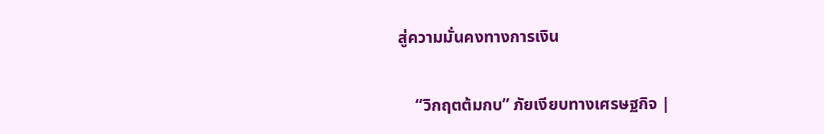สู่ความมั่นคงทางการเงิน

    “วิกฤตต้มกบ” ภัยเงียบทางเศรษฐกิจ |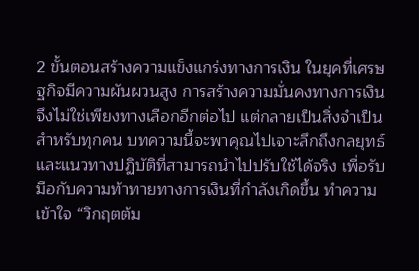2 ขั้นตอนสร้างความแข็งแกร่งทางการเงิน ในยุคที่เศรษฐกิจมีความผันผวนสูง การสร้างความมั่นคงทางการเงินจึงไม่ใช่เพียงทางเลือกอีกต่อไป แต่กลายเป็นสิ่งจำเป็นสำหรับทุกคน บทความนี้จะพาคุณไปเจาะลึกถึงกลยุทธ์และแนวทางปฏิบัติที่สามารถนำไปปรับใช้ได้จริง เพื่อรับมือกับความท้าทายทางการเงินที่กำลังเกิดขึ้น ทำความเข้าใจ “วิกฤตต้ม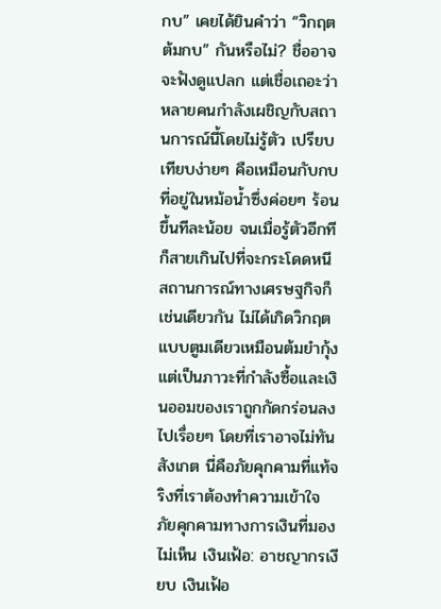กบ” เคยได้ยินคำว่า “วิกฤตต้มกบ” กันหรือไม่? ชื่ออาจจะฟังดูแปลก แต่เชื่อเถอะว่าหลายคนกำลังเผชิญกับสถานการณ์นี้โดยไม่รู้ตัว เปรียบเทียบง่ายๆ คือเหมือนกับกบที่อยู่ในหม้อน้ำซึ่งค่อยๆ ร้อนขึ้นทีละน้อย จนเมื่อรู้ตัวอีกทีก็สายเกินไปที่จะกระโดดหนี สถานการณ์ทางเศรษฐกิจก็เช่นเดียวกัน ไม่ได้เกิดวิกฤตแบบตูมเดียวเหมือนต้มยำกุ้ง แต่เป็นภาวะที่กำลังซื้อและเงินออมของเราถูกกัดกร่อนลงไปเรื่อยๆ โดยที่เราอาจไม่ทันสังเกต นี่คือภัยคุกคามที่แท้จริงที่เราต้องทำความเข้าใจ ภัยคุกคามทางการเงินที่มองไม่เห็น เงินเฟ้อ: อาชญากรเงียบ เงินเฟ้อ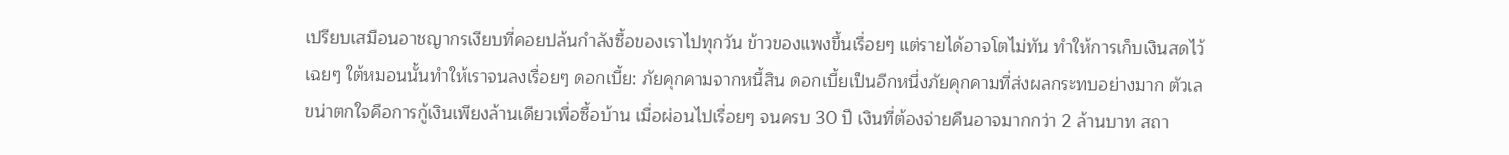เปรียบเสมือนอาชญากรเงียบที่คอยปล้นกำลังซื้อของเราไปทุกวัน ข้าวของแพงขึ้นเรื่อยๆ แต่รายได้อาจโตไม่ทัน ทำให้การเก็บเงินสดไว้เฉยๆ ใต้หมอนนั้นทำให้เราจนลงเรื่อยๆ ดอกเบี้ย: ภัยคุกคามจากหนี้สิน ดอกเบี้ยเป็นอีกหนึ่งภัยคุกคามที่ส่งผลกระทบอย่างมาก ตัวเลขน่าตกใจคือการกู้เงินเพียงล้านเดียวเพื่อซื้อบ้าน เมื่อผ่อนไปเรื่อยๆ จนครบ 30 ปี เงินที่ต้องจ่ายคืนอาจมากกว่า 2 ล้านบาท สถา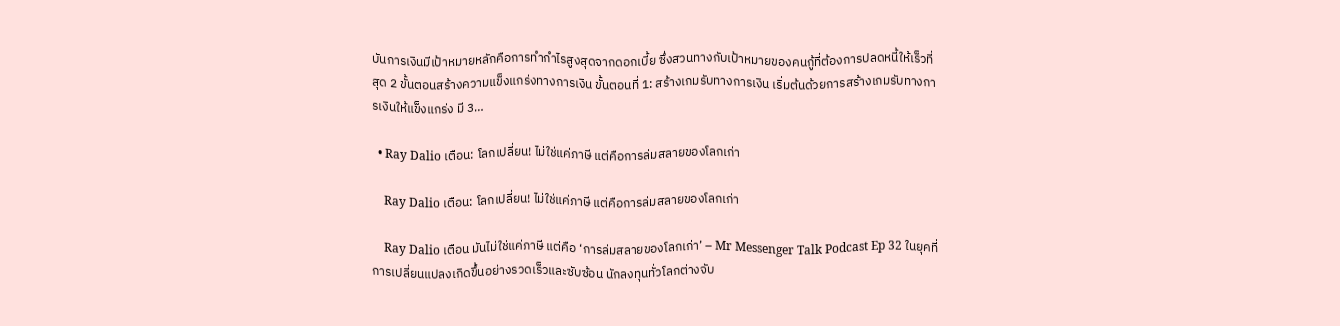บันการเงินมีเป้าหมายหลักคือการทำกำไรสูงสุดจากดอกเบี้ย ซึ่งสวนทางกับเป้าหมายของคนกู้ที่ต้องการปลดหนี้ให้เร็วที่สุด 2 ขั้นตอนสร้างความแข็งแกร่งทางการเงิน ขั้นตอนที่ 1: สร้างเกมรับทางการเงิน เริ่มต้นด้วยการสร้างเกมรับทางการเงินให้แข็งแกร่ง มี 3…

  • Ray Dalio เตือน: โลกเปลี่ยน! ไม่ใช่แค่ภาษี แต่คือการล่มสลายของโลกเก่า

    Ray Dalio เตือน: โลกเปลี่ยน! ไม่ใช่แค่ภาษี แต่คือการล่มสลายของโลกเก่า

    Ray Dalio เตือน มันไม่ใช่แค่ภาษี แต่คือ ‘การล่มสลายของโลกเก่า’ – Mr Messenger Talk Podcast Ep 32 ในยุคที่การเปลี่ยนแปลงเกิดขึ้นอย่างรวดเร็วและซับซ้อน นักลงทุนทั่วโลกต่างจับ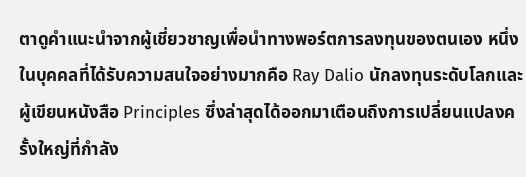ตาดูคำแนะนำจากผู้เชี่ยวชาญเพื่อนำทางพอร์ตการลงทุนของตนเอง หนึ่งในบุคคลที่ได้รับความสนใจอย่างมากคือ Ray Dalio นักลงทุนระดับโลกและผู้เขียนหนังสือ Principles ซึ่งล่าสุดได้ออกมาเตือนถึงการเปลี่ยนแปลงครั้งใหญ่ที่กำลัง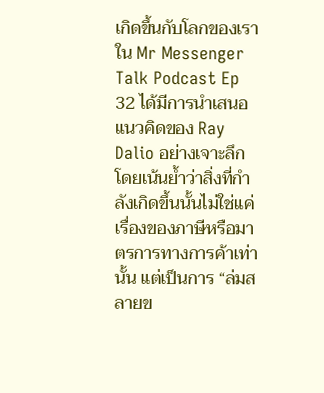เกิดขึ้นกับโลกของเรา ใน Mr Messenger Talk Podcast Ep 32 ได้มีการนำเสนอแนวคิดของ Ray Dalio อย่างเจาะลึก โดยเน้นย้ำว่าสิ่งที่กำลังเกิดขึ้นนั้นไม่ใช่แค่เรื่องของภาษีหรือมาตรการทางการค้าเท่านั้น แต่เป็นการ “ล่มสลายข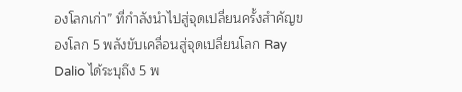องโลกเก่า” ที่กำลังนำไปสู่จุดเปลี่ยนครั้งสำคัญของโลก 5 พลังขับเคลื่อนสู่จุดเปลี่ยนโลก Ray Dalio ได้ระบุถึง 5 พ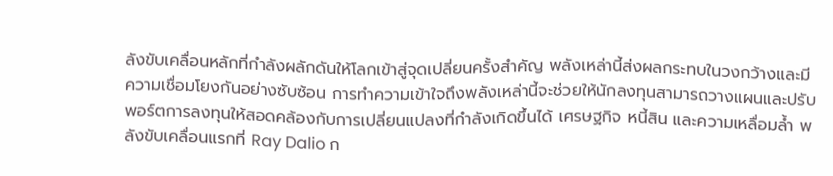ลังขับเคลื่อนหลักที่กำลังผลักดันให้โลกเข้าสู่จุดเปลี่ยนครั้งสำคัญ พลังเหล่านี้ส่งผลกระทบในวงกว้างและมีความเชื่อมโยงกันอย่างซับซ้อน การทำความเข้าใจถึงพลังเหล่านี้จะช่วยให้นักลงทุนสามารถวางแผนและปรับพอร์ตการลงทุนให้สอดคล้องกับการเปลี่ยนแปลงที่กำลังเกิดขึ้นได้ เศรษฐกิจ หนี้สิน และความเหลื่อมล้ำ พลังขับเคลื่อนแรกที่ Ray Dalio ก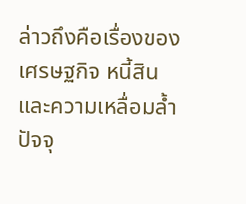ล่าวถึงคือเรื่องของเศรษฐกิจ หนี้สิน และความเหลื่อมล้ำ ปัจจุ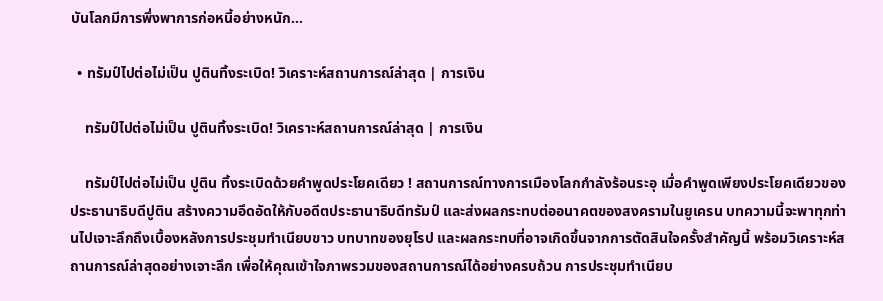บันโลกมีการพึ่งพาการก่อหนี้อย่างหนัก…

  • ทรัมป์ไปต่อไม่เป็น ปูตินทิ้งระเบิด! วิเคราะห์สถานการณ์ล่าสุด | การเงิน

    ทรัมป์ไปต่อไม่เป็น ปูตินทิ้งระเบิด! วิเคราะห์สถานการณ์ล่าสุด | การเงิน

    ทรัมป์ไปต่อไม่เป็น ปูติน ทิ้งระเบิดด้วยคำพูดประโยคเดียว ! สถานการณ์ทางการเมืองโลกกำลังร้อนระอุ เมื่อคำพูดเพียงประโยคเดียวของประธานาธิบดีปูติน สร้างความอึดอัดให้กับอดีตประธานาธิบดีทรัมป์ และส่งผลกระทบต่ออนาคตของสงครามในยูเครน บทความนี้จะพาทุกท่านไปเจาะลึกถึงเบื้องหลังการประชุมทำเนียบขาว บทบาทของยุโรป และผลกระทบที่อาจเกิดขึ้นจากการตัดสินใจครั้งสำคัญนี้ พร้อมวิเคราะห์สถานการณ์ล่าสุดอย่างเจาะลึก เพื่อให้คุณเข้าใจภาพรวมของสถานการณ์ได้อย่างครบถ้วน การประชุมทำเนียบ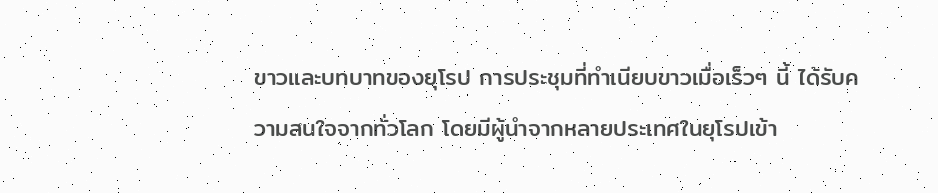ขาวและบทบาทของยุโรป การประชุมที่ทำเนียบขาวเมื่อเร็วๆ นี้ ได้รับความสนใจจากทั่วโลก โดยมีผู้นำจากหลายประเทศในยุโรปเข้า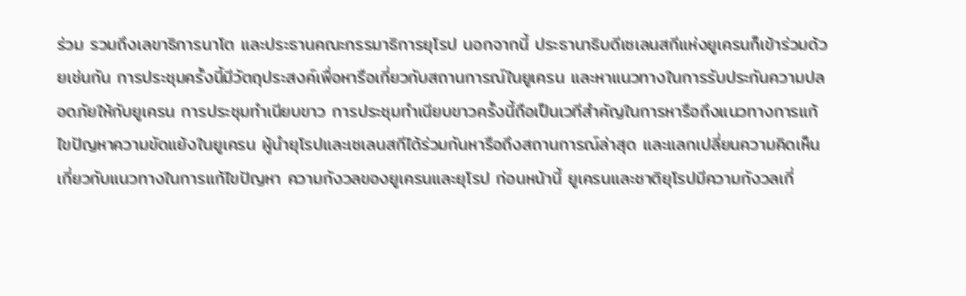ร่วม รวมถึงเลขาธิการนาโต และประธานคณะกรรมาธิการยุโรป นอกจากนี้ ประธานาธิบดีเซเลนสกีแห่งยูเครนก็เข้าร่วมด้วยเช่นกัน การประชุมครั้งนี้มีวัตถุประสงค์เพื่อหารือเกี่ยวกับสถานการณ์ในยูเครน และหาแนวทางในการรับประกันความปลอดภัยให้กับยูเครน การประชุมทำเนียบขาว การประชุมทำเนียบขาวครั้งนี้ถือเป็นเวทีสำคัญในการหารือถึงแนวทางการแก้ไขปัญหาความขัดแย้งในยูเครน ผู้นำยุโรปและเซเลนสกีได้ร่วมกันหารือถึงสถานการณ์ล่าสุด และแลกเปลี่ยนความคิดเห็นเกี่ยวกับแนวทางในการแก้ไขปัญหา ความกังวลของยูเครนและยุโรป ก่อนหน้านี้ ยูเครนและชาติยุโรปมีความกังวลเกี่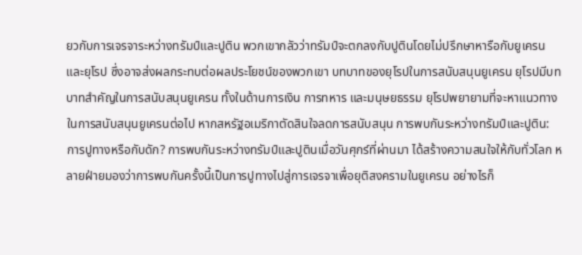ยวกับการเจรจาระหว่างทรัมป์และปูติน พวกเขากลัวว่าทรัมป์จะตกลงกับปูตินโดยไม่ปรึกษาหารือกับยูเครนและยุโรป ซึ่งอาจส่งผลกระทบต่อผลประโยชน์ของพวกเขา บทบาทของยุโรปในการสนับสนุนยูเครน ยุโรปมีบทบาทสำคัญในการสนับสนุนยูเครน ทั้งในด้านการเงิน การทหาร และมนุษยธรรม ยุโรปพยายามที่จะหาแนวทางในการสนับสนุนยูเครนต่อไป หากสหรัฐอเมริกาตัดสินใจลดการสนับสนุน การพบกันระหว่างทรัมป์และปูติน: การปูทางหรือกับดัก? การพบกันระหว่างทรัมป์และปูตินเมื่อวันศุกร์ที่ผ่านมา ได้สร้างความสนใจให้กับทั่วโลก หลายฝ่ายมองว่าการพบกันครั้งนี้เป็นการปูทางไปสู่การเจรจาเพื่อยุติสงครามในยูเครน อย่างไรก็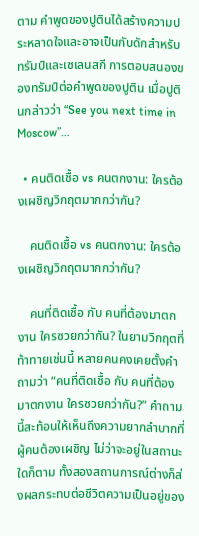ตาม คำพูดของปูตินได้สร้างความประหลาดใจและอาจเป็นกับดักสำหรับทรัมป์และเซเลนสกี การตอบสนองของทรัมป์ต่อคำพูดของปูติน เมื่อปูตินกล่าวว่า “See you next time in Moscow”…

  • คนติดเชื้อ vs คนตกงาน: ใครต้องเผชิญวิกฤตมากกว่ากัน?

    คนติดเชื้อ vs คนตกงาน: ใครต้องเผชิญวิกฤตมากกว่ากัน?

    คนที่ติดเชื้อ กับ คนที่ต้องมาตกงาน ใครซวยกว่ากัน? ในยามวิกฤตที่ท้าทายเช่นนี้ หลายคนคงเคยตั้งคำถามว่า “คนที่ติดเชื้อ กับ คนที่ต้องมาตกงาน ใครซวยกว่ากัน?” คำถามนี้สะท้อนให้เห็นถึงความยากลำบากที่ผู้คนต้องเผชิญ ไม่ว่าจะอยู่ในสถานะใดก็ตาม ทั้งสองสถานการณ์ต่างก็ส่งผลกระทบต่อชีวิตความเป็นอยู่ของ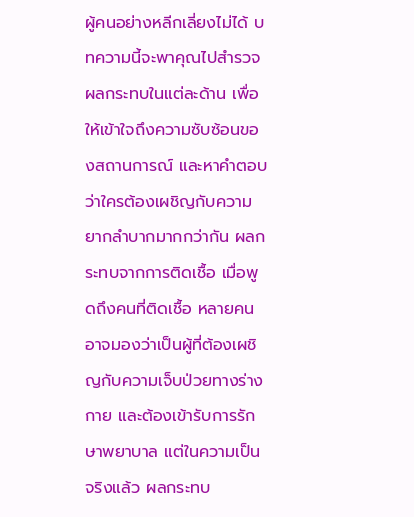ผู้คนอย่างหลีกเลี่ยงไม่ได้ บทความนี้จะพาคุณไปสำรวจผลกระทบในแต่ละด้าน เพื่อให้เข้าใจถึงความซับซ้อนของสถานการณ์ และหาคำตอบว่าใครต้องเผชิญกับความยากลำบากมากกว่ากัน ผลกระทบจากการติดเชื้อ เมื่อพูดถึงคนที่ติดเชื้อ หลายคนอาจมองว่าเป็นผู้ที่ต้องเผชิญกับความเจ็บป่วยทางร่างกาย และต้องเข้ารับการรักษาพยาบาล แต่ในความเป็นจริงแล้ว ผลกระทบ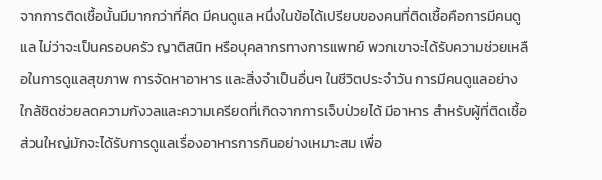จากการติดเชื้อนั้นมีมากกว่าที่คิด มีคนดูแล หนึ่งในข้อได้เปรียบของคนที่ติดเชื้อคือการมีคนดูแล ไม่ว่าจะเป็นครอบครัว ญาติสนิท หรือบุคลากรทางการแพทย์ พวกเขาจะได้รับความช่วยเหลือในการดูแลสุขภาพ การจัดหาอาหาร และสิ่งจำเป็นอื่นๆ ในชีวิตประจำวัน การมีคนดูแลอย่างใกล้ชิดช่วยลดความกังวลและความเครียดที่เกิดจากการเจ็บป่วยได้ มีอาหาร สำหรับผู้ที่ติดเชื้อ ส่วนใหญ่มักจะได้รับการดูแลเรื่องอาหารการกินอย่างเหมาะสม เพื่อ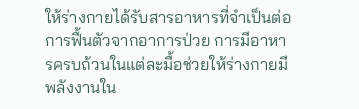ให้ร่างกายได้รับสารอาหารที่จำเป็นต่อการฟื้นตัวจากอาการป่วย การมีอาหารครบถ้วนในแต่ละมื้อช่วยให้ร่างกายมีพลังงานใน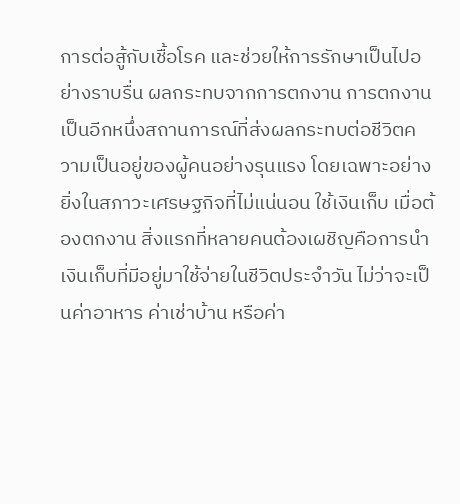การต่อสู้กับเชื้อโรค และช่วยให้การรักษาเป็นไปอย่างราบรื่น ผลกระทบจากการตกงาน การตกงานเป็นอีกหนึ่งสถานการณ์ที่ส่งผลกระทบต่อชีวิตความเป็นอยู่ของผู้คนอย่างรุนแรง โดยเฉพาะอย่างยิ่งในสภาวะเศรษฐกิจที่ไม่แน่นอน ใช้เงินเก็บ เมื่อต้องตกงาน สิ่งแรกที่หลายคนต้องเผชิญคือการนำเงินเก็บที่มีอยู่มาใช้จ่ายในชีวิตประจำวัน ไม่ว่าจะเป็นค่าอาหาร ค่าเช่าบ้าน หรือค่า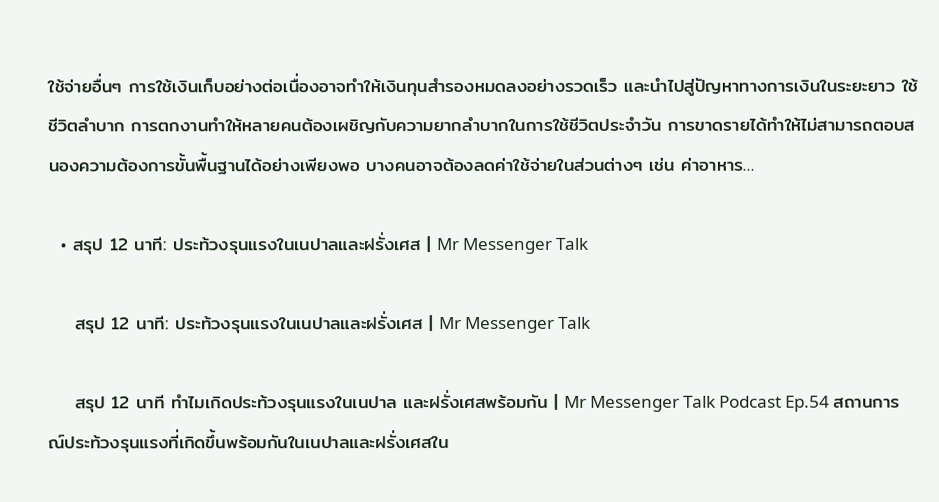ใช้จ่ายอื่นๆ การใช้เงินเก็บอย่างต่อเนื่องอาจทำให้เงินทุนสำรองหมดลงอย่างรวดเร็ว และนำไปสู่ปัญหาทางการเงินในระยะยาว ใช้ชีวิตลำบาก การตกงานทำให้หลายคนต้องเผชิญกับความยากลำบากในการใช้ชีวิตประจำวัน การขาดรายได้ทำให้ไม่สามารถตอบสนองความต้องการขั้นพื้นฐานได้อย่างเพียงพอ บางคนอาจต้องลดค่าใช้จ่ายในส่วนต่างๆ เช่น ค่าอาหาร…

  • สรุป 12 นาที: ประท้วงรุนแรงในเนปาลและฝรั่งเศส | Mr Messenger Talk

    สรุป 12 นาที: ประท้วงรุนแรงในเนปาลและฝรั่งเศส | Mr Messenger Talk

    สรุป 12 นาที ทำไมเกิดประท้วงรุนแรงในเนปาล และฝรั่งเศสพร้อมกัน | Mr Messenger Talk Podcast Ep.54 สถานการณ์ประท้วงรุนแรงที่เกิดขึ้นพร้อมกันในเนปาลและฝรั่งเศสใน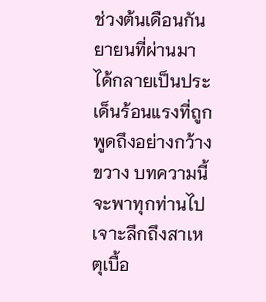ช่วงต้นเดือนกันยายนที่ผ่านมา ได้กลายเป็นประเด็นร้อนแรงที่ถูกพูดถึงอย่างกว้างขวาง บทความนี้จะพาทุกท่านไปเจาะลึกถึงสาเหตุเบื้อ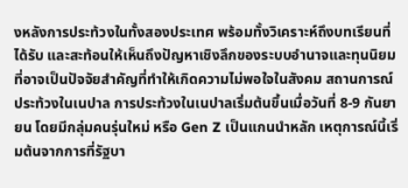งหลังการประท้วงในทั้งสองประเทศ พร้อมทั้งวิเคราะห์ถึงบทเรียนที่ได้รับ และสะท้อนให้เห็นถึงปัญหาเชิงลึกของระบบอำนาจและทุนนิยมที่อาจเป็นปัจจัยสำคัญที่ทำให้เกิดความไม่พอใจในสังคม สถานการณ์ประท้วงในเนปาล การประท้วงในเนปาลเริ่มต้นขึ้นเมื่อวันที่ 8-9 กันยายน โดยมีกลุ่มคนรุ่นใหม่ หรือ Gen Z เป็นแกนนำหลัก เหตุการณ์นี้เริ่มต้นจากการที่รัฐบา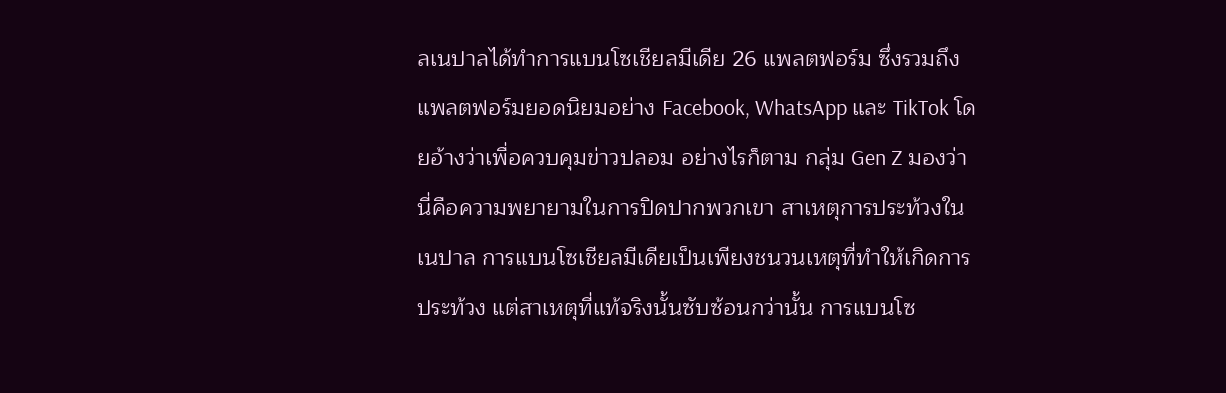ลเนปาลได้ทำการแบนโซเชียลมีเดีย 26 แพลตฟอร์ม ซึ่งรวมถึงแพลตฟอร์มยอดนิยมอย่าง Facebook, WhatsApp และ TikTok โดยอ้างว่าเพื่อควบคุมข่าวปลอม อย่างไรก็ตาม กลุ่ม Gen Z มองว่านี่คือความพยายามในการปิดปากพวกเขา สาเหตุการประท้วงในเนปาล การแบนโซเชียลมีเดียเป็นเพียงชนวนเหตุที่ทำให้เกิดการประท้วง แต่สาเหตุที่แท้จริงนั้นซับซ้อนกว่านั้น การแบนโซ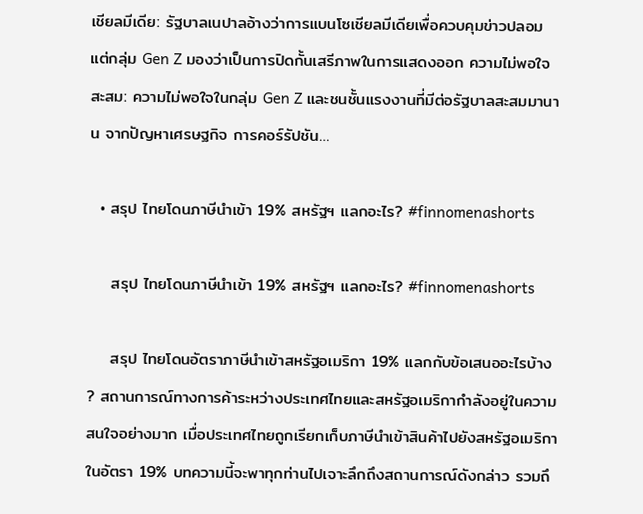เชียลมีเดีย: รัฐบาลเนปาลอ้างว่าการแบนโซเชียลมีเดียเพื่อควบคุมข่าวปลอม แต่กลุ่ม Gen Z มองว่าเป็นการปิดกั้นเสรีภาพในการแสดงออก ความไม่พอใจสะสม: ความไม่พอใจในกลุ่ม Gen Z และชนชั้นแรงงานที่มีต่อรัฐบาลสะสมมานาน จากปัญหาเศรษฐกิจ การคอร์รัปชัน…

  • สรุป ไทยโดนภาษีนำเข้า 19% สหรัฐฯ แลกอะไร? #finnomenashorts

    สรุป ไทยโดนภาษีนำเข้า 19% สหรัฐฯ แลกอะไร? #finnomenashorts

    สรุป ไทยโดนอัตราภาษีนำเข้าสหรัฐอเมริกา 19% แลกกับข้อเสนออะไรบ้าง ? สถานการณ์ทางการค้าระหว่างประเทศไทยและสหรัฐอเมริกากำลังอยู่ในความสนใจอย่างมาก เมื่อประเทศไทยถูกเรียกเก็บภาษีนำเข้าสินค้าไปยังสหรัฐอเมริกาในอัตรา 19% บทความนี้จะพาทุกท่านไปเจาะลึกถึงสถานการณ์ดังกล่าว รวมถึ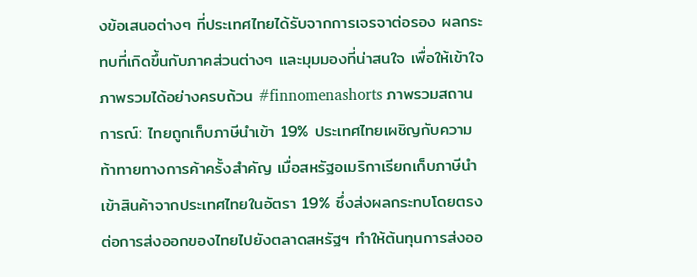งข้อเสนอต่างๆ ที่ประเทศไทยได้รับจากการเจรจาต่อรอง ผลกระทบที่เกิดขึ้นกับภาคส่วนต่างๆ และมุมมองที่น่าสนใจ เพื่อให้เข้าใจภาพรวมได้อย่างครบถ้วน #finnomenashorts ภาพรวมสถานการณ์: ไทยถูกเก็บภาษีนำเข้า 19% ประเทศไทยเผชิญกับความท้าทายทางการค้าครั้งสำคัญ เมื่อสหรัฐอเมริกาเรียกเก็บภาษีนำเข้าสินค้าจากประเทศไทยในอัตรา 19% ซึ่งส่งผลกระทบโดยตรงต่อการส่งออกของไทยไปยังตลาดสหรัฐฯ ทำให้ต้นทุนการส่งออ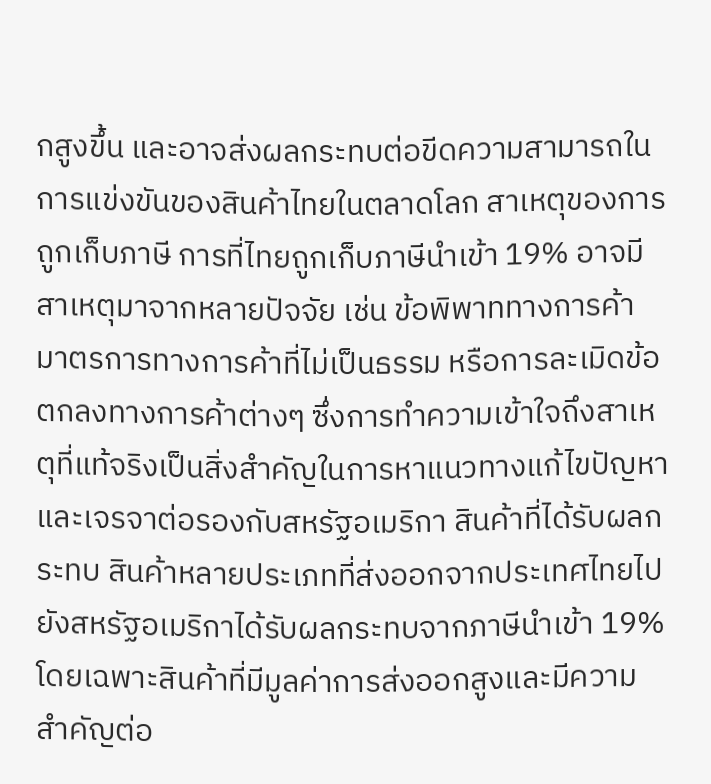กสูงขึ้น และอาจส่งผลกระทบต่อขีดความสามารถในการแข่งขันของสินค้าไทยในตลาดโลก สาเหตุของการถูกเก็บภาษี การที่ไทยถูกเก็บภาษีนำเข้า 19% อาจมีสาเหตุมาจากหลายปัจจัย เช่น ข้อพิพาททางการค้า มาตรการทางการค้าที่ไม่เป็นธรรม หรือการละเมิดข้อตกลงทางการค้าต่างๆ ซึ่งการทำความเข้าใจถึงสาเหตุที่แท้จริงเป็นสิ่งสำคัญในการหาแนวทางแก้ไขปัญหาและเจรจาต่อรองกับสหรัฐอเมริกา สินค้าที่ได้รับผลกระทบ สินค้าหลายประเภทที่ส่งออกจากประเทศไทยไปยังสหรัฐอเมริกาได้รับผลกระทบจากภาษีนำเข้า 19% โดยเฉพาะสินค้าที่มีมูลค่าการส่งออกสูงและมีความสำคัญต่อ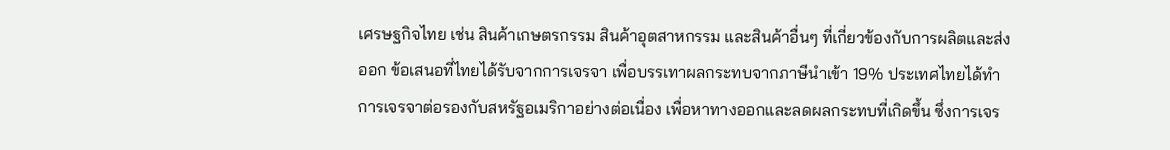เศรษฐกิจไทย เช่น สินค้าเกษตรกรรม สินค้าอุตสาหกรรม และสินค้าอื่นๆ ที่เกี่ยวข้องกับการผลิตและส่งออก ข้อเสนอที่ไทยได้รับจากการเจรจา เพื่อบรรเทาผลกระทบจากภาษีนำเข้า 19% ประเทศไทยได้ทำการเจรจาต่อรองกับสหรัฐอเมริกาอย่างต่อเนื่อง เพื่อหาทางออกและลดผลกระทบที่เกิดขึ้น ซึ่งการเจร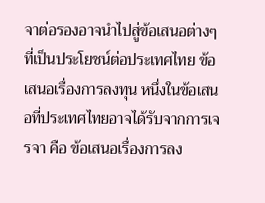จาต่อรองอาจนำไปสู่ข้อเสนอต่างๆ ที่เป็นประโยชน์ต่อประเทศไทย ข้อเสนอเรื่องการลงทุน หนึ่งในข้อเสนอที่ประเทศไทยอาจได้รับจากการเจรจา คือ ข้อเสนอเรื่องการลง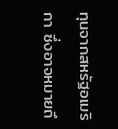ทุนจากสหรัฐอเมริกา ซึ่งอาจหมายถึ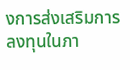งการส่งเสริมการลงทุนในภา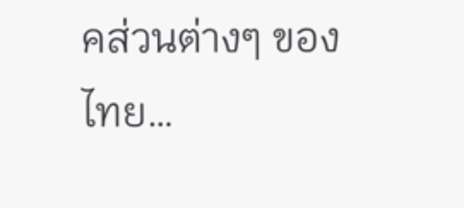คส่วนต่างๆ ของไทย…